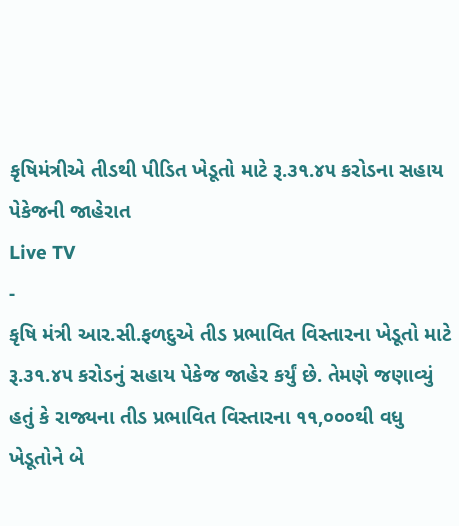કૃષિમંત્રીએ તીડથી પીડિત ખેડૂતો માટે રૂ.૩૧.૪૫ કરોડના સહાય પેકેજની જાહેરાત
Live TV
-
કૃષિ મંત્રી આર.સી.ફળદુએ તીડ પ્રભાવિત વિસ્તારના ખેડૂતો માટે રૂ.૩૧.૪૫ કરોડનું સહાય પેકેજ જાહેર કર્યું છે. તેમણે જણાવ્યું હતું કે રાજ્યના તીડ પ્રભાવિત વિસ્તારના ૧૧,૦૦૦થી વધુ ખેડૂતોને બે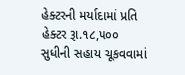હેક્ટરની મર્યાદામાં પ્રતિ હેક્ટર રૂા.૧૮,૫૦૦ સુધીની સહાય ચૂકવવામાં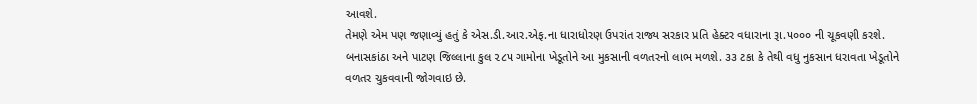આવશે.
તેમણે એમ પણ જણાવ્યું હતું કે એસ.ડી.આર.એફ.ના ધારાધોરણ ઉપરાંત રાજ્ય સરકાર પ્રતિ હેક્ટર વધારાના રૂા.૫૦૦૦ ની ચૂકવણી કરશે. બનાસકાંઠા અને પાટણ જિલ્લાના કુલ ૨૮૫ ગામોના ખેડૂતોને આ મુકસાની વળતરનો લાભ મળશે. ૩૩ ટકા કે તેથી વધુ નુકસાન ધરાવતા ખેડૂતોને વળતર ચુકવવાની જોગવાઇ છે.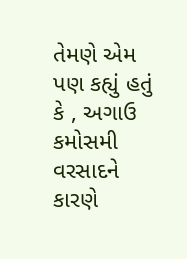તેમણે એમ પણ કહ્યું હતું કે , અગાઉ કમોસમી વરસાદને કારણે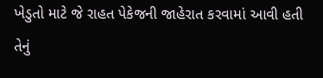ખેડુતો માટે જે રાહત પેકેજની જાહેરાત કરવામાં આવી હતી તેનું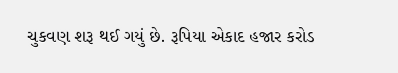ચુકવણ શરૂ થઈ ગયું છે. રૂપિયા એકાદ હજાર કરોડ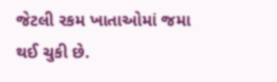જેટલી રકમ ખાતાઓમાં જમા થઈ ચુકી છે.